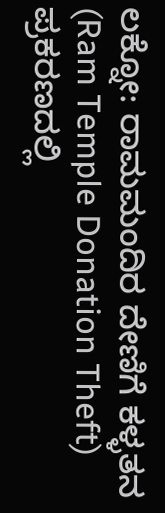ಲಕ್ನೋ: ರಾಮಮಂದಿರ ದೇಣಿಗೆ ಕಳ್ಳತನ (Ram Temple Donation Theft) ಪ್ರಕರಣದಲ್ಲಿ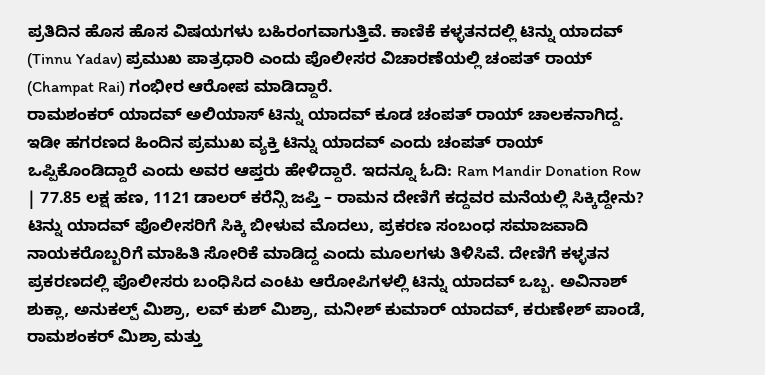ಪ್ರತಿದಿನ ಹೊಸ ಹೊಸ ವಿಷಯಗಳು ಬಹಿರಂಗವಾಗುತ್ತಿವೆ. ಕಾಣಿಕೆ ಕಳ್ಳತನದಲ್ಲಿ ಟಿನ್ನು ಯಾದವ್ (Tinnu Yadav) ಪ್ರಮುಖ ಪಾತ್ರಧಾರಿ ಎಂದು ಪೊಲೀಸರ ವಿಚಾರಣೆಯಲ್ಲಿ ಚಂಪತ್ ರಾಯ್ (Champat Rai) ಗಂಭೀರ ಆರೋಪ ಮಾಡಿದ್ದಾರೆ.
ರಾಮಶಂಕರ್ ಯಾದವ್ ಅಲಿಯಾಸ್ ಟಿನ್ನು ಯಾದವ್ ಕೂಡ ಚಂಪತ್ ರಾಯ್ ಚಾಲಕನಾಗಿದ್ದ. ಇಡೀ ಹಗರಣದ ಹಿಂದಿನ ಪ್ರಮುಖ ವ್ಯಕ್ತಿ ಟಿನ್ನು ಯಾದವ್ ಎಂದು ಚಂಪತ್ ರಾಯ್ ಒಪ್ಪಿಕೊಂಡಿದ್ದಾರೆ ಎಂದು ಅವರ ಆಪ್ತರು ಹೇಳಿದ್ದಾರೆ. ಇದನ್ನೂ ಓದಿ: Ram Mandir Donation Row | 77.85 ಲಕ್ಷ ಹಣ, 1121 ಡಾಲರ್ ಕರೆನ್ಸಿ ಜಪ್ತಿ – ರಾಮನ ದೇಣಿಗೆ ಕದ್ದವರ ಮನೆಯಲ್ಲಿ ಸಿಕ್ಕಿದ್ದೇನು?
ಟಿನ್ನು ಯಾದವ್ ಪೊಲೀಸರಿಗೆ ಸಿಕ್ಕಿ ಬೀಳುವ ಮೊದಲು, ಪ್ರಕರಣ ಸಂಬಂಧ ಸಮಾಜವಾದಿ ನಾಯಕರೊಬ್ಬರಿಗೆ ಮಾಹಿತಿ ಸೋರಿಕೆ ಮಾಡಿದ್ದ ಎಂದು ಮೂಲಗಳು ತಿಳಿಸಿವೆ. ದೇಣಿಗೆ ಕಳ್ಳತನ ಪ್ರಕರಣದಲ್ಲಿ ಪೊಲೀಸರು ಬಂಧಿಸಿದ ಎಂಟು ಆರೋಪಿಗಳಲ್ಲಿ ಟಿನ್ನು ಯಾದವ್ ಒಬ್ಬ. ಅವಿನಾಶ್ ಶುಕ್ಲಾ, ಅನುಕಲ್ಪ್ ಮಿಶ್ರಾ, ಲವ್ ಕುಶ್ ಮಿಶ್ರಾ, ಮನೀಶ್ ಕುಮಾರ್ ಯಾದವ್, ಕರುಣೇಶ್ ಪಾಂಡೆ, ರಾಮಶಂಕರ್ ಮಿಶ್ರಾ ಮತ್ತು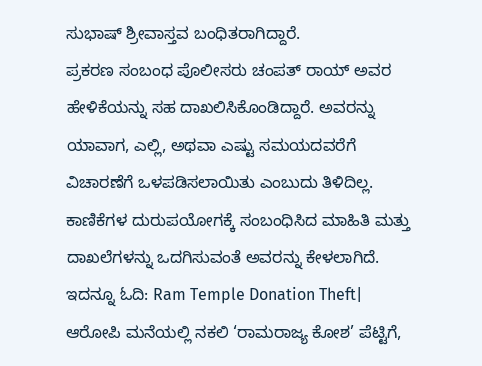ಸುಭಾಷ್ ಶ್ರೀವಾಸ್ತವ ಬಂಧಿತರಾಗಿದ್ದಾರೆ.
ಪ್ರಕರಣ ಸಂಬಂಧ ಪೊಲೀಸರು ಚಂಪತ್ ರಾಯ್ ಅವರ ಹೇಳಿಕೆಯನ್ನು ಸಹ ದಾಖಲಿಸಿಕೊಂಡಿದ್ದಾರೆ. ಅವರನ್ನು ಯಾವಾಗ, ಎಲ್ಲಿ, ಅಥವಾ ಎಷ್ಟು ಸಮಯದವರೆಗೆ ವಿಚಾರಣೆಗೆ ಒಳಪಡಿಸಲಾಯಿತು ಎಂಬುದು ತಿಳಿದಿಲ್ಲ. ಕಾಣಿಕೆಗಳ ದುರುಪಯೋಗಕ್ಕೆ ಸಂಬಂಧಿಸಿದ ಮಾಹಿತಿ ಮತ್ತು ದಾಖಲೆಗಳನ್ನು ಒದಗಿಸುವಂತೆ ಅವರನ್ನು ಕೇಳಲಾಗಿದೆ. ಇದನ್ನೂ ಓದಿ: Ram Temple Donation Theft| ಆರೋಪಿ ಮನೆಯಲ್ಲಿ ನಕಲಿ ‘ರಾಮರಾಜ್ಯ ಕೋಶ’ ಪೆಟ್ಟಿಗೆ,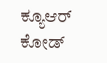ಕ್ಯೂಆರ್ ಕೋಡ್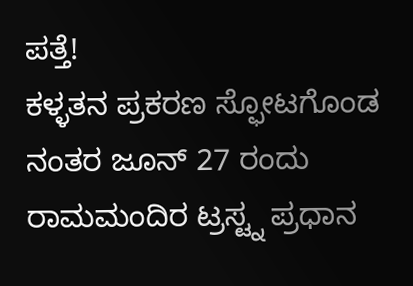ಪತ್ತೆ!
ಕಳ್ಳತನ ಪ್ರಕರಣ ಸ್ಫೋಟಗೊಂಡ ನಂತರ ಜೂನ್ 27 ರಂದು ರಾಮಮಂದಿರ ಟ್ರಸ್ಟ್ನ ಪ್ರಧಾನ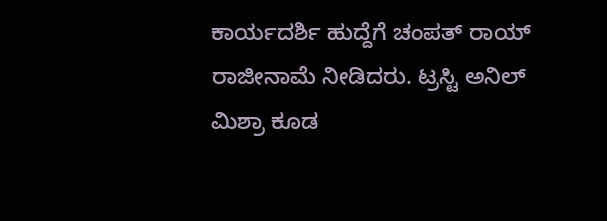ಕಾರ್ಯದರ್ಶಿ ಹುದ್ದೆಗೆ ಚಂಪತ್ ರಾಯ್ ರಾಜೀನಾಮೆ ನೀಡಿದರು. ಟ್ರಸ್ಟಿ ಅನಿಲ್ ಮಿಶ್ರಾ ಕೂಡ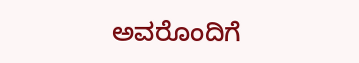ಅವರೊಂದಿಗೆ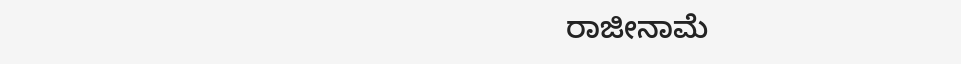ರಾಜೀನಾಮೆ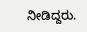ನೀಡಿದ್ದರು.